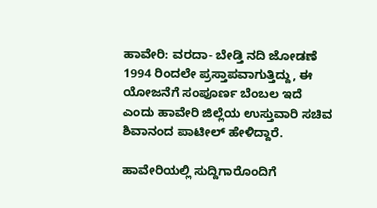ಹಾವೇರಿ: ವರದಾ- ಬೇಡ್ತಿ ನದಿ ಜೋಡಣೆ 1994 ರಿಂದಲೇ ಪ್ರಸ್ತಾಪವಾಗುತ್ತಿದ್ದು, ಈ ಯೋಜನೆಗೆ ಸಂಪೂರ್ಣ ಬೆಂಬಲ ಇದೆ ಎಂದು ಹಾವೇರಿ ಜಿಲ್ಲೆಯ ಉಸ್ತುವಾರಿ ಸಚಿವ ಶಿವಾನಂದ ಪಾಟೀಲ್ ಹೇಳಿದ್ದಾರೆ.

ಹಾವೇರಿಯಲ್ಲಿ ಸುದ್ದಿಗಾರೊಂದಿಗೆ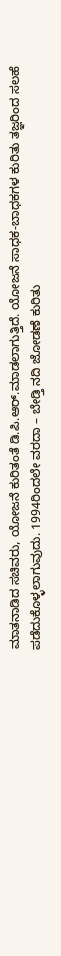ಮಾತನಾಡಿದ ಸಚಿವರು, ಯೋಜನೆ ಕುರಿತಂತೆ ಡಿ.ಪಿ.ಆರ್.ಮಾಡಲಾಗುತ್ತಿದೆ. ಯೋಜನೆ ಸಾಧಕ-ಬಾಧಕಗಳ ಕುರಿತು ತಜ್ಞರಿಂದ ಸಲಹೆ ಪಡೆದುಕೊಳ್ಳಲಾಗುವುದು. 1994ರಿಂದಲೇ ವರದಾ – ಬೇಡ್ತಿ ನದಿ ಜೋಡಣೆ ಕುರಿತು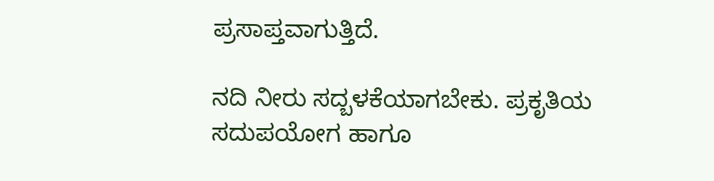ಪ್ರಸಾಪ್ತವಾಗುತ್ತಿದೆ.

ನದಿ ನೀರು ಸದ್ಬಳಕೆಯಾಗಬೇಕು. ಪ್ರಕೃತಿಯ ಸದುಪಯೋಗ ಹಾಗೂ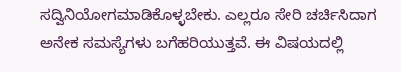ಸದ್ವಿನಿಯೋಗಮಾಡಿಕೊಳ್ಳಬೇಕು. ಎಲ್ಲರೂ ಸೇರಿ ಚರ್ಚಿಸಿದಾಗ ಅನೇಕ ಸಮಸ್ಯೆಗಳು ಬಗೆಹರಿಯುತ್ತವೆ. ಈ ವಿಷಯದಲ್ಲಿ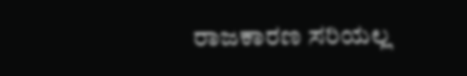ರಾಜಕಾರಣ ಸರಿಯಲ್ಲ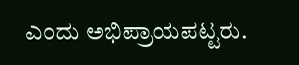ಎಂದು ಅಭಿಪ್ರಾಯಪಟ್ಟರು.